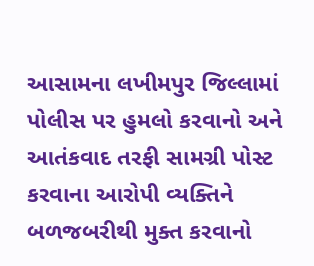આસામના લખીમપુર જિલ્લામાં પોલીસ પર હુમલો કરવાનો અને આતંકવાદ તરફી સામગ્રી પોસ્ટ કરવાના આરોપી વ્યક્તિને બળજબરીથી મુક્ત કરવાનો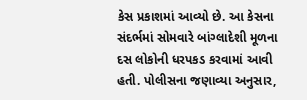કેસ પ્રકાશમાં આવ્યો છે. આ કેસના સંદર્ભમાં સોમવારે બાંગ્લાદેશી મૂળના દસ લોકોની ધરપકડ કરવામાં આવી હતી. પોલીસના જણાવ્યા અનુસાર,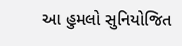આ હુમલો સુનિયોજિત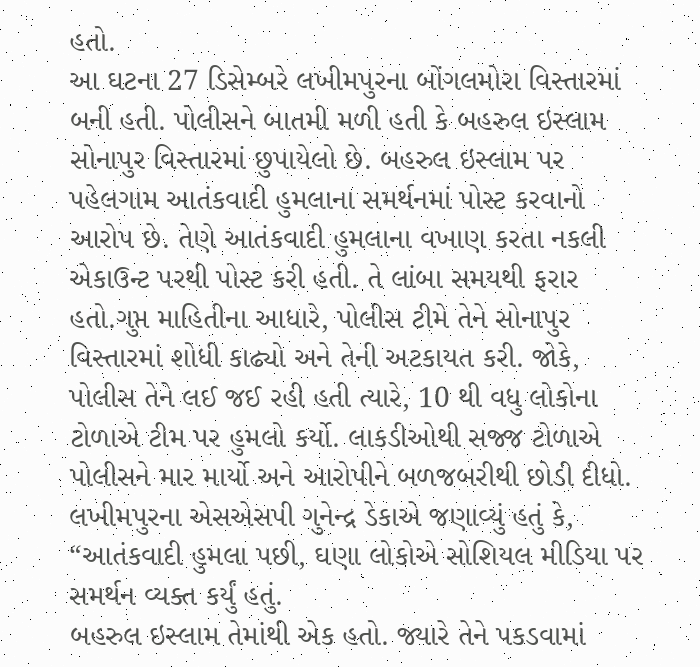હતો.
આ ઘટના 27 ડિસેમ્બરે લખીમપુરના બોંગલમોરા વિસ્તારમાં બની હતી. પોલીસને બાતમી મળી હતી કે બહરુલ ઇસ્લામ સોનાપુર વિસ્તારમાં છુપાયેલો છે. બહરુલ ઇસ્લામ પર પહેલગામ આતંકવાદી હુમલાના સમર્થનમાં પોસ્ટ કરવાનો આરોપ છે. તેણે આતંકવાદી હુમલાના વખાણ કરતા નકલી એકાઉન્ટ પરથી પોસ્ટ કરી હતી. તે લાંબા સમયથી ફરાર હતો.ગુપ્ત માહિતીના આધારે, પોલીસ ટીમે તેને સોનાપુર વિસ્તારમાં શોધી કાઢ્યો અને તેની અટકાયત કરી. જોકે, પોલીસ તેને લઈ જઈ રહી હતી ત્યારે, 10 થી વધુ લોકોના ટોળાએ ટીમ પર હુમલો કર્યો. લાકડીઓથી સજ્જ ટોળાએ પોલીસને માર માર્યો અને આરોપીને બળજબરીથી છોડી દીધો.
લખીમપુરના એસએસપી ગુનેન્દ્ર ડેકાએ જણાવ્યું હતું કે, “આતંકવાદી હુમલા પછી, ઘણા લોકોએ સોશિયલ મીડિયા પર સમર્થન વ્યક્ત કર્યું હતું.
બહરુલ ઇસ્લામ તેમાંથી એક હતો. જ્યારે તેને પકડવામાં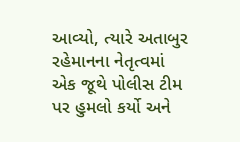આવ્યો, ત્યારે અતાબુર રહેમાનના નેતૃત્વમાં એક જૂથે પોલીસ ટીમ પર હુમલો કર્યો અને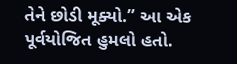તેને છોડી મૂક્યો.” આ એક પૂર્વયોજિત હુમલો હતો.